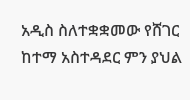አዲስ ስለተቋቋመው የሸገር ከተማ አስተዳደር ምን ያህል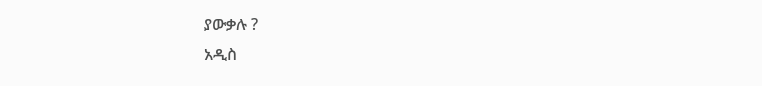ያውቃሉ ?
አዲስ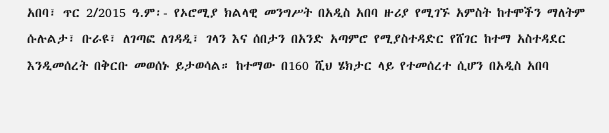አበባ፣ ጥር 2/2015 ዓ.ም፡- የኦሮሚያ ክልላዊ መንግሥት በአዲስ አበባ ዙሪያ የሚገኙ አምስት ከተሞችን ማለትም ሱሉልታ፣ ቡራዩ፣ ለገጣፎ ለገዳዲ፣ ገላን እና ሰበታን በአንድ አጣምሮ የሚያስተዳድር የሸገር ከተማ አስተዳደር እንዲመሰረት በቅርቡ መወሰኑ ይታወሳል። ከተማው በ160 ሺህ ሄክታር ላይ የተመሰረተ ሲሆን በአዲስ አበባ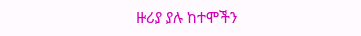ዙሪያ ያሉ ከተሞችን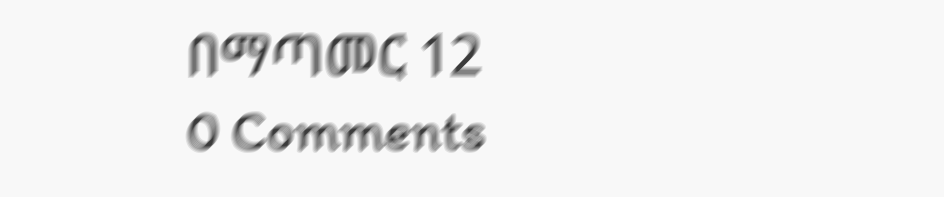በማጣመር 12
0 Comments